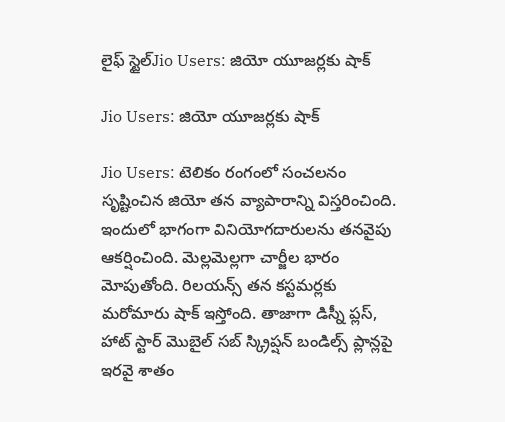లైఫ్ స్టైల్Jio Users: జియో యూజర్లకు షాక్

Jio Users: జియో యూజర్లకు షాక్

Jio Users: టెలికం రంగంలో సంచలనం సృష్టించిన జియో తన వ్యాపారాన్ని విస్తరించింది. ఇందులో భాగంగా వినియోగదారులను తనవైపు ఆకర్షించింది. మెల్లమెల్లగా చార్జీల భారం మోపుతోంది. రిలయన్స్ తన కస్టమర్లకు మరోమారు షాక్ ఇస్తోంది. తాజాగా డిస్నీ ప్లస్, హాట్ స్టార్ మొబైల్ సబ్ స్క్రిప్షన్ బండిల్స్ ప్లాన్లపై ఇరవై శాతం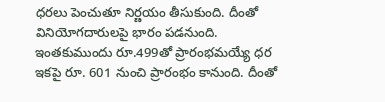ధరలు పెంచుతూ నిర్ణయం తీసుకుంది. దీంతో వినియోగదారులపై భారం పడనుంది. ఇంతకుముందు రూ.499తో ప్రారంభమయ్యే ధర ఇకపై రూ. 601 నుంచి ప్రారంభం కానుంది. దీంతో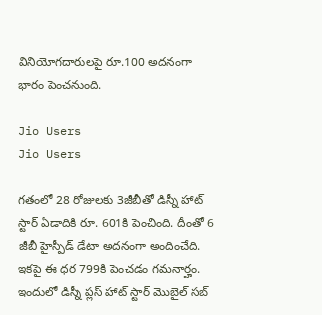వినియోగదారులపై రూ.100 అదనంగా భారం పెంచనుంది.

Jio Users
Jio Users

గతంలో 28 రోజులకు 3జీబీతో డిస్నీ హాట్ స్టార్ ఏడాదికి రూ. 601కి పెంచింది. దీంతో 6 జీబీ హైస్పీడ్ డేటా అదనంగా అందించేది. ఇకపై ఈ ధర 799కి పెంచడం గమనార్హం. ఇందులో డిస్నీ ప్లస్ హాట్ స్టార్ మొబైల్ సబ్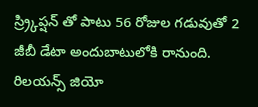స్ర్ర్కిప్షన్ తో పాటు 56 రోజుల గడువుతో 2 జీబీ డేటా అందుబాటులోకి రానుంది. రిలయన్స్ జియో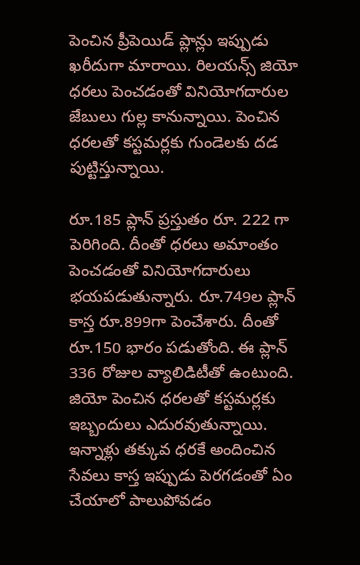పెంచిన ప్రీపెయిడ్ ప్లాన్లు ఇప్పుడు ఖరీదుగా మారాయి. రిలయన్స్ జియో ధరలు పెంచడంతో వినియోగదారుల జేబులు గుల్ల కానున్నాయి. పెంచిన ధరలతో కస్టమర్లకు గుండెలకు దడ పుట్టిస్తున్నాయి.

రూ.185 ప్లాన్ ప్రస్తుతం రూ. 222 గా పెరిగింది. దీంతో ధరలు అమాంతం పెంచడంతో వినియోగదారులు భయపడుతున్నారు. రూ.749ల ప్లాన్ కాస్త రూ.899గా పెంచేశారు. దీంతో రూ.150 భారం పడుతోంది. ఈ ప్లాన్ 336 రోజుల వ్యాలిడిటీతో ఉంటుంది. జియో పెంచిన ధరలతో కస్టమర్లకు ఇబ్బందులు ఎదురవుతున్నాయి. ఇన్నాళ్లు తక్కువ ధరకే అందించిన సేవలు కాస్త ఇప్పుడు పెరగడంతో ఏం చేయాలో పాలుపోవడం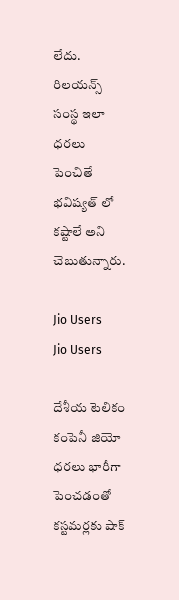లేదు. రిలయన్స్ సంస్థ ఇలా ధరలు పెంచితే భవిష్యత్ లో కష్టాలే అని చెబుతున్నారు.

Jio Users
Jio Users

దేశీయ టెలికం కంపెనీ జియో ధరలు భారీగా పెంచడంతో కస్టమర్లకు షాక్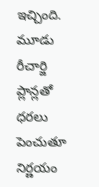ఇచ్చింది. మూడు రీచార్జి ప్లాన్లతో ధరలు పెంచుతూ నిర్ణయం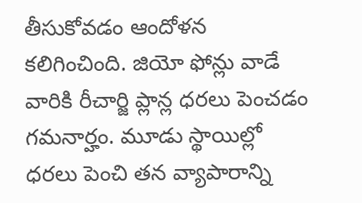తీసుకోవడం ఆందోళన కలిగించింది. జియో ఫోన్లు వాడే వారికి రీచార్జి ప్లాన్ల ధరలు పెంచడం గమనార్హం. మూడు స్థాయిల్లో ధరలు పెంచి తన వ్యాపారాన్ని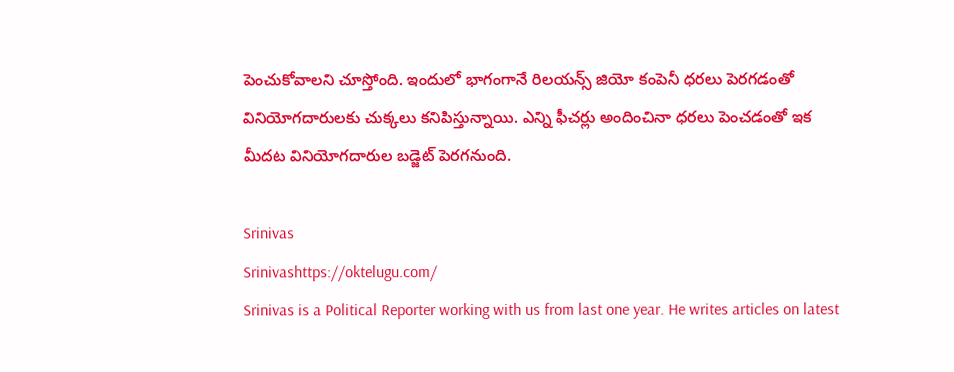పెంచుకోవాలని చూస్తోంది. ఇందులో భాగంగానే రిలయన్స్ జియో కంపెనీ ధరలు పెరగడంతో వినియోగదారులకు చుక్కలు కనిపిస్తున్నాయి. ఎన్ని ఫీచర్లు అందించినా ధరలు పెంచడంతో ఇక మీదట వినియోగదారుల బడ్జెట్ పెరగనుంది.

Srinivas
Srinivashttps://oktelugu.com/
Srinivas is a Political Reporter working with us from last one year. He writes articles on latest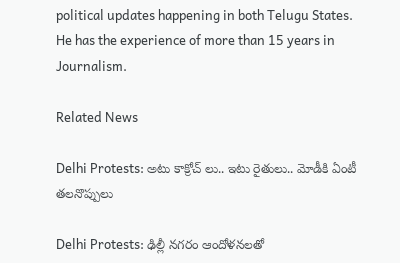political updates happening in both Telugu States. He has the experience of more than 15 years in Journalism.

Related News

Delhi Protests: అటు కాక్రోచ్ లు.. ఇటు రైతులు.. మోడీకి ఏంటీ తలనొప్పులు

Delhi Protests: ఢిల్లీ నగరం ఆందోళనలతో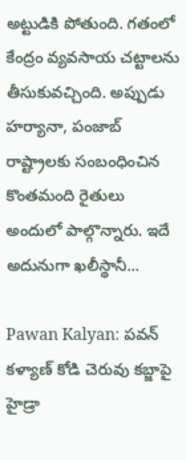అట్టుడికి పోతుంది. గతంలో కేంద్రం వ్యవసాయ చట్టాలను తీసుకువచ్చింది. అప్పుడు హర్యానా, పంజాబ్ రాష్ట్రాలకు సంబంధించిన కొంతమంది రైతులు అందులో పాల్గొన్నారు. ఇదే అదునుగా ఖలీస్థానీ...

Pawan Kalyan: పవన్ కళ్యాణ్ కోడి చెరువు కబ్జాపై హైడ్రా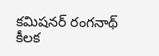కమిషనర్ రంగనాథ్ కీలక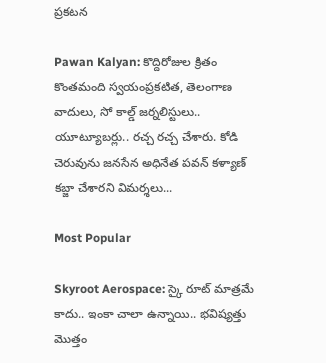ప్రకటన

Pawan Kalyan: కొద్దిరోజుల క్రితం కొంతమంది స్వయంప్రకటిత, తెలంగాణ వాదులు, సో కాల్డ్ జర్నలిస్టులు.. యూట్యూబర్లు.. రచ్చ రచ్చ చేశారు. కోడి చెరువును జనసేన అధినేత పవన్ కళ్యాణ్ కబ్జా చేశారని విమర్శలు...

Most Popular

Skyroot Aerospace: స్కై రూట్ మాత్రమే కాదు.. ఇంకా చాలా ఉన్నాయి.. భవిష్యత్తు మొత్తం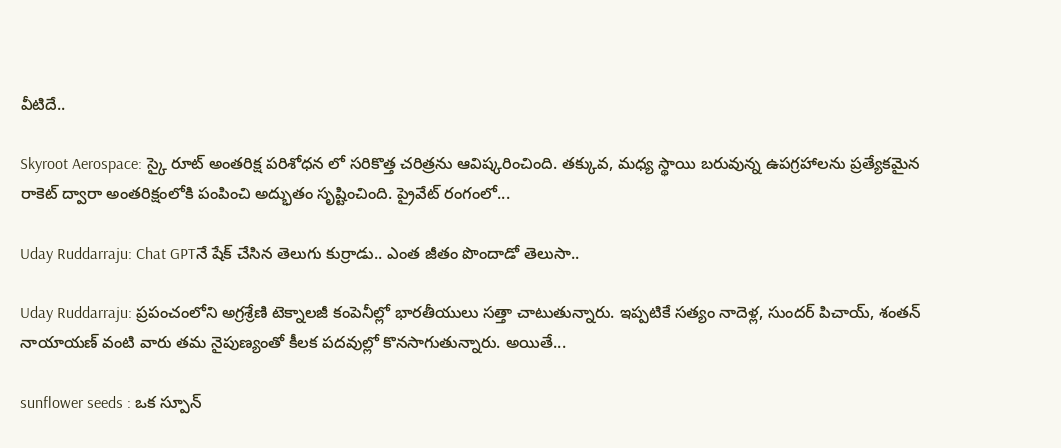వీటిదే..

Skyroot Aerospace: స్కై రూట్ అంతరిక్ష పరిశోధన లో సరికొత్త చరిత్రను ఆవిష్కరించింది. తక్కువ, మధ్య స్థాయి బరువున్న ఉపగ్రహాలను ప్రత్యేకమైన రాకెట్ ద్వారా అంతరిక్షంలోకి పంపించి అద్భుతం సృష్టించింది. ప్రైవేట్ రంగంలో...

Uday Ruddarraju: Chat GPTనే షేక్ చేసిన తెలుగు కుర్రాడు.. ఎంత జీతం పొందాడో తెలుసా..

Uday Ruddarraju: ప్రపంచంలోని అగ్రశ్రేణి టెక్నాలజీ కంపెనీల్లో భారతీయులు సత్తా చాటుతున్నారు. ఇప్పటికే సత్యం నాదెళ్ల, సుందర్ పిచాయ్, శంతన్ నాయాయణ్ వంటి వారు తమ నైపుణ్యంతో కీలక పదవుల్లో కొనసాగుతున్నారు. అయితే...

sunflower seeds : ఒక స్పూన్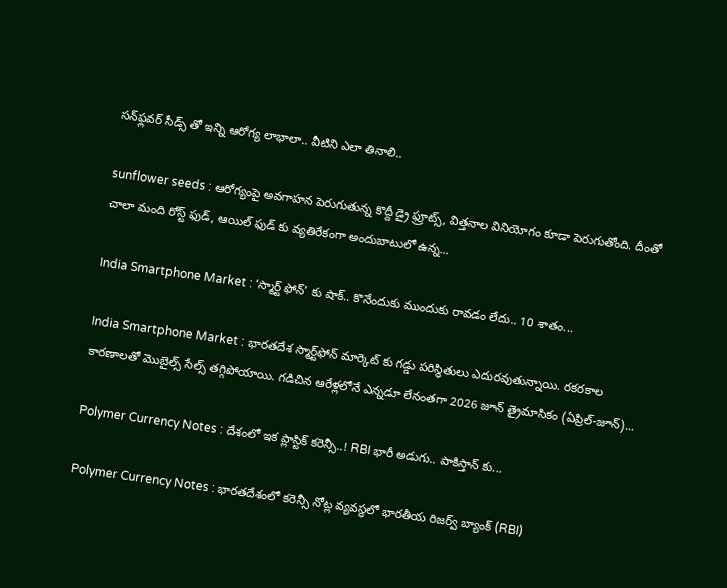సన్‌ఫ్లవర్ సీడ్స్ తో ఇన్ని ఆరోగ్య లాభాలా.. వీటిని ఎలా తినాలి..

sunflower seeds : ఆరోగ్యంపై అవగాహన పెరుగుతున్న కొద్దీ డ్రై ఫ్రూట్స్, విత్తనాల వినియోగం కూడా పెరుగుతోంది. దీంతో చాలా మంది రోస్ట్ ఫుడ్, ఆయిల్ ఫుడ్ కు వ్యతిరేకంగా అందుబాటులో ఉన్న...

India Smartphone Market : ‘స్మార్ట్ ఫోన్’ కు షాక్.. కొనేందుకు ముందుకు రావడం లేదు.. 10 శాతం...

India Smartphone Market : భారతదేశ స్మార్ట్‌ఫోన్ మార్కెట్ కు గడ్డు పరిస్థితులు ఎదురవుతున్నాయి. రకరకాల కారణాలతో మొబైల్స్ సేల్స్ తగ్గిపోయాయి. గడిచిన ఆరేళ్లలోనే ఎన్నడూ లేనంతగా 2026 జూన్ త్రైమాసికం (ఏప్రిల్-జూన్)...

Polymer Currency Notes : దేశంలో ఇక ప్లాస్టిక్ కరెన్సీ..! RBI భారీ అడుగు.. పాకిస్తాన్ కు...

Polymer Currency Notes : భారతదేశంలో కరెన్సీ నోట్ల వ్యవస్థలో భారతీయ రిజర్వ్ బ్యాంక్ (RBI)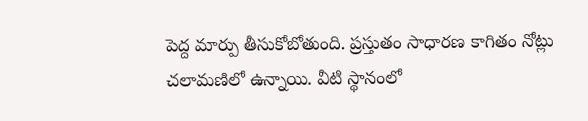పెద్ద మార్పు తీసుకోబోతుంది. ప్రస్తుతం సాధారణ కాగితం నోట్లు చలామణిలో ఉన్నాయి. వీటి స్థానంలో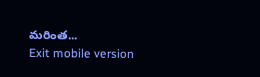మరింత...
Exit mobile version